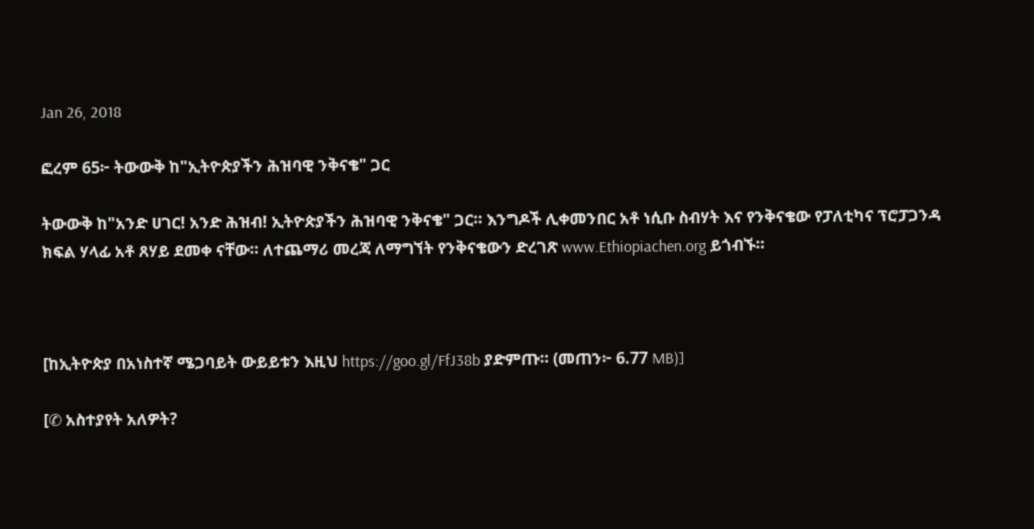Jan 26, 2018

ፎረም 65፦ ትውውቅ ከ"ኢትዮጵያችን ሕዝባዊ ንቅናቄ" ጋር

ትውውቅ ከ"አንድ ሀገር! አንድ ሕዝብ! ኢትዮጵያችን ሕዝባዊ ንቅናቄ" ጋር። እንግዶች ሊቀመንበር አቶ ነሲቡ ስብሃት እና የንቅናቄው የፓለቲካና ፕሮፓጋንዳ ክፍል ሃላፊ አቶ ጸሃይ ደመቀ ናቸው። ለተጨማሪ መረጃ ለማግኘት የንቅናቄውን ድረገጽ www.Ethiopiachen.org ይጎብኙ።



[ከኢትዮጵያ በአነስተኛ ሜጋባይት ውይይቱን እዚህ https://goo.gl/FfJ38b ያድምጡ። (መጠን፦ 6.77 MB)]

[✆ አስተያየት አለዎት?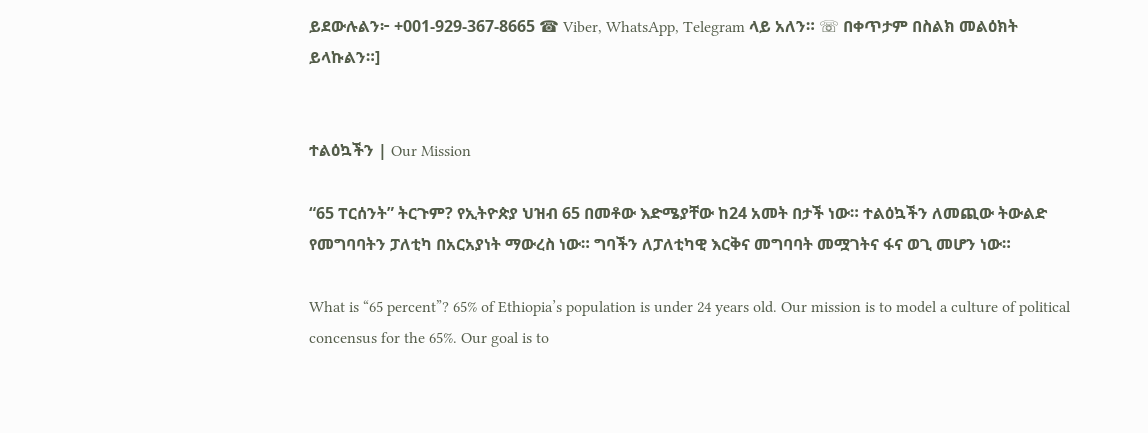ይደውሉልን፦ +001-929-367-8665 ☎ Viber, WhatsApp, Telegram ላይ አለን። ☏ በቀጥታም በስልክ መልዕክት ይላኩልን።]


ተልዕኳችን | Our Mission

“65 ፐርሰንት” ትርጉም? የኢትዮጵያ ህዝብ 65 በመቶው እድሜያቸው ከ24 አመት በታች ነው። ተልዕኳችን ለመጪው ትውልድ የመግባባትን ፓለቲካ በአርአያነት ማውረስ ነው። ግባችን ለፓለቲካዊ እርቅና መግባባት መሟገትና ፋና ወጊ መሆን ነው።

What is “65 percent”? 65% of Ethiopia’s population is under 24 years old. Our mission is to model a culture of political concensus for the 65%. Our goal is to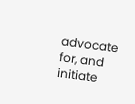advocate for, and initiate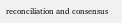reconciliation and consensus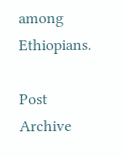among Ethiopians.

Post Archive